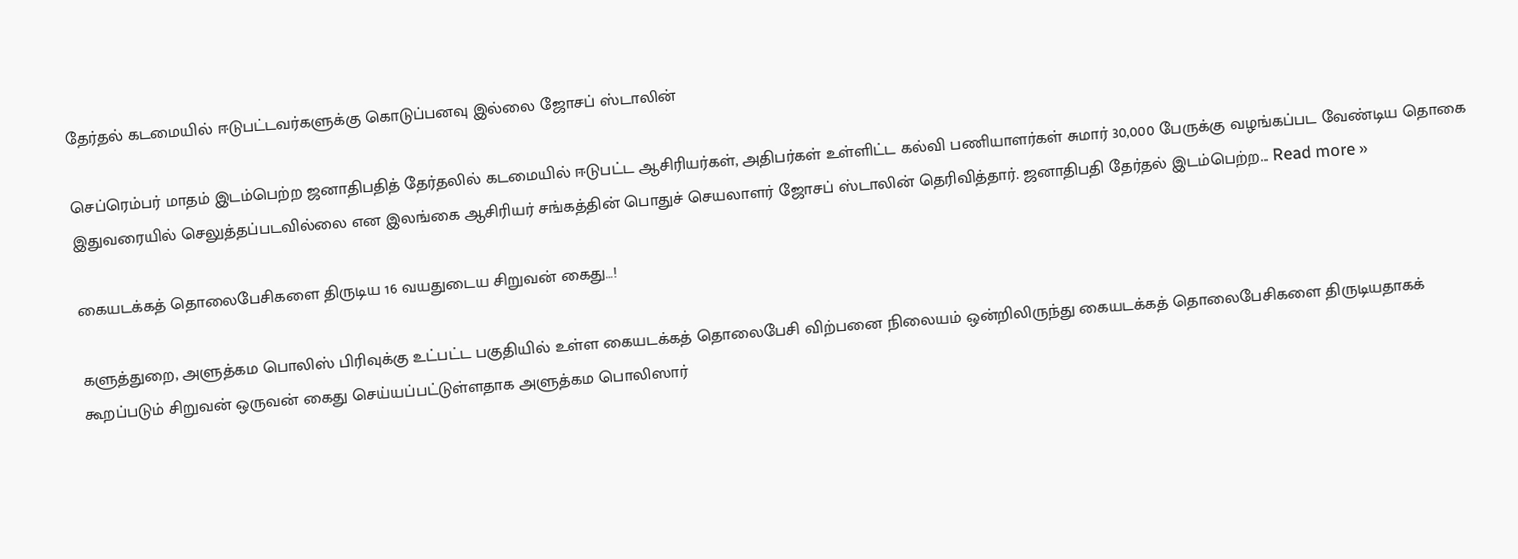தேர்தல் கடமையில் ஈடுபட்டவர்களுக்கு கொடுப்பனவு இல்லை ஜோசப் ஸ்டாலின்

செப்ரெம்பர் மாதம் இடம்பெற்ற ஜனாதிபதித் தேர்தலில் கடமையில் ஈடுபட்ட ஆசிரியர்கள், அதிபர்கள் உள்ளிட்ட கல்வி பணியாளர்கள் சுமார் 30,000 பேருக்கு வழங்கப்பட வேண்டிய தொகை இதுவரையில் செலுத்தப்படவில்லை என இலங்கை ஆசிரியர் சங்கத்தின் பொதுச் செயலாளர் ஜோசப் ஸ்டாலின் தெரிவித்தார். ஜனாதிபதி தேர்தல் இடம்பெற்ற... Read more »

கையடக்கத் தொலைபேசிகளை திருடிய 16 வயதுடைய சிறுவன் கைது…!

களுத்துறை, அளுத்கம பொலிஸ் பிரிவுக்கு உட்பட்ட பகுதியில் உள்ள கையடக்கத் தொலைபேசி விற்பனை நிலையம் ஒன்றிலிருந்து கையடக்கத் தொலைபேசிகளை திருடியதாகக் கூறப்படும் சிறுவன் ஒருவன் கைது செய்யப்பட்டுள்ளதாக அளுத்கம பொலிஸார்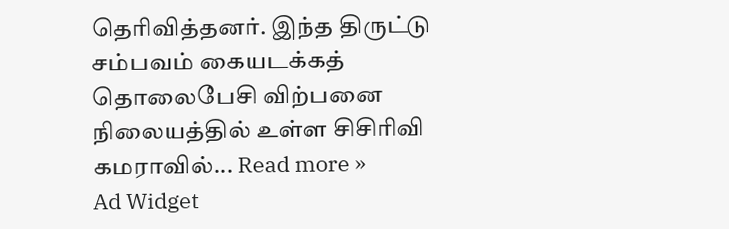தெரிவித்தனர். இந்த திருட்டு சம்பவம் கையடக்கத் தொலைபேசி விற்பனை நிலையத்தில் உள்ள சிசிரிவி கமராவில்... Read more »
Ad Widget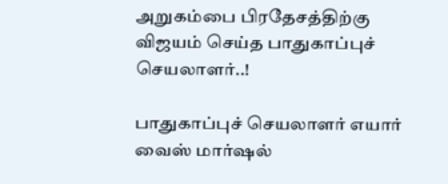அறுகம்பை பிரதேசத்திற்கு விஜயம் செய்த பாதுகாப்புச் செயலாளர்..!

பாதுகாப்புச் செயலாளர் எயார் வைஸ் மார்ஷல்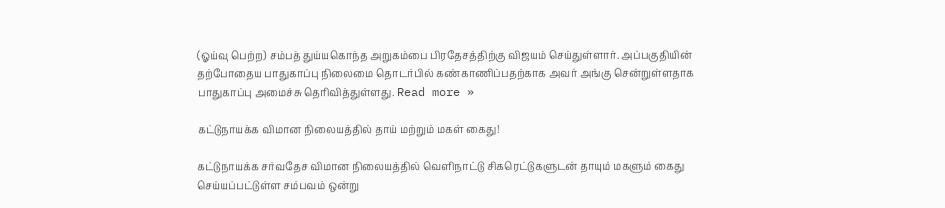(ஓய்வு பெற்ற) சம்பத் துய்யகொந்த அறுகம்பை பிரதேசத்திற்கு விஜயம் செய்துள்ளார். அப்பகுதியின் தற்போதைய பாதுகாப்பு நிலைமை தொடர்பில் கண்காணிப்பதற்காக அவர் அங்கு சென்றுள்ளதாக பாதுகாப்பு அமைச்சு தெரிவித்துள்ளது. Read more »

கட்டுநாயக்க விமான நிலையத்தில் தாய் மற்றும் மகள் கைது!

கட்டுநாயக்க சர்வதேச விமான நிலையத்தில் வெளிநாட்டு சிகரெட்டுகளுடன் தாயும் மகளும் கைது செய்யப்பட்டுள்ள சம்பவம் ஒன்று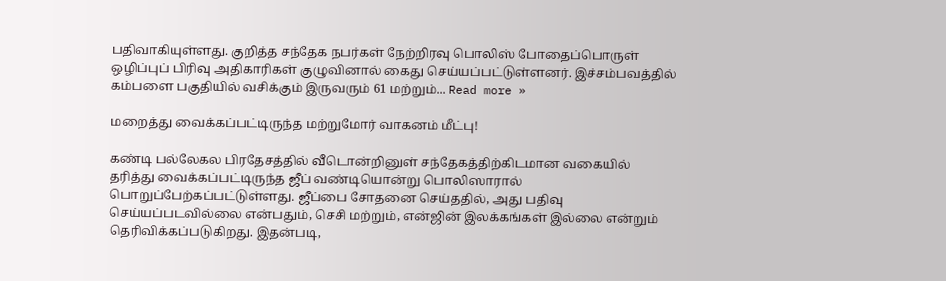பதிவாகியுள்ளது. குறித்த சந்தேக நபர்கள் நேற்றிரவு பொலிஸ் போதைப்பொருள் ஒழிப்புப் பிரிவு அதிகாரிகள் குழுவினால் கைது செய்யப்பட்டுள்ளனர். இச்சம்பவத்தில் கம்பளை பகுதியில் வசிக்கும் இருவரும் 61 மற்றும்... Read more »

மறைத்து வைக்கப்பட்டிருந்த மற்றுமோர் வாகனம் மீட்பு!

கண்டி பல்லேகல பிரதேசத்தில் வீடொன்றினுள் சந்தேகத்திற்கிடமான வகையில் தரித்து வைக்கப்பட்டிருந்த ஜீப் வண்டியொன்று பொலிஸாரால் பொறுப்பேற்கப்பட்டுள்ளது. ஜீப்பை சோதனை செய்ததில், அது பதிவு செய்யப்படவில்லை என்பதும், செசி மற்றும், என்ஜின் இலக்கங்கள் இல்லை என்றும் தெரிவிக்கப்படுகிறது. இதன்படி,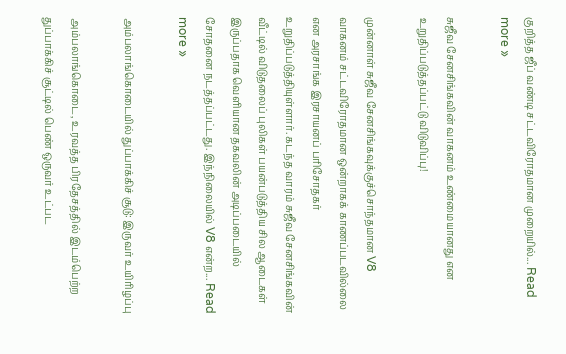குறித்த ஜீப் வண்டி சட்டவிரோதமான முறையில்... Read more »

சுஜீவ சேனசிங்கவின் வாகனம் உண்மையானது என உறுதிப்படுத்தப்பட்டு விடுவிப்பு!

முன்னாள் சுஜீவ சேனசிங்கவுக்குச்சொந்தமான V8 வாகனம் சட்டவிரோதமான ஒன்றாகக் காணப்படவில்லை என அரசாங்க இரசாயனப் பரிசோதகர் உறுதிப்படுத்தியுள்ளார். கடந்த வாரம் சுஜீவ சேனசிங்கவின் வீட்டில் விடுதலைப் புலிகள் பயன்படுத்திய சில ஆடைகள் இருப்பதாக வெளியான தகவலின் அடிப்படையில் சோதனை நடத்தப்பட்டது. இந்நிலையில் V8 என்ற... Read more »

அம்பலாங்கொடையில் துப்பாக்கிச் சூடு: இருவர் உயிரிழப்பு

அம்பலாங்கொடை, உரவத்த பிரதேசத்தில் இடம்பெற்ற துப்பாக்கிச் சூட்டில் பெண் ஒருவர் உட்பட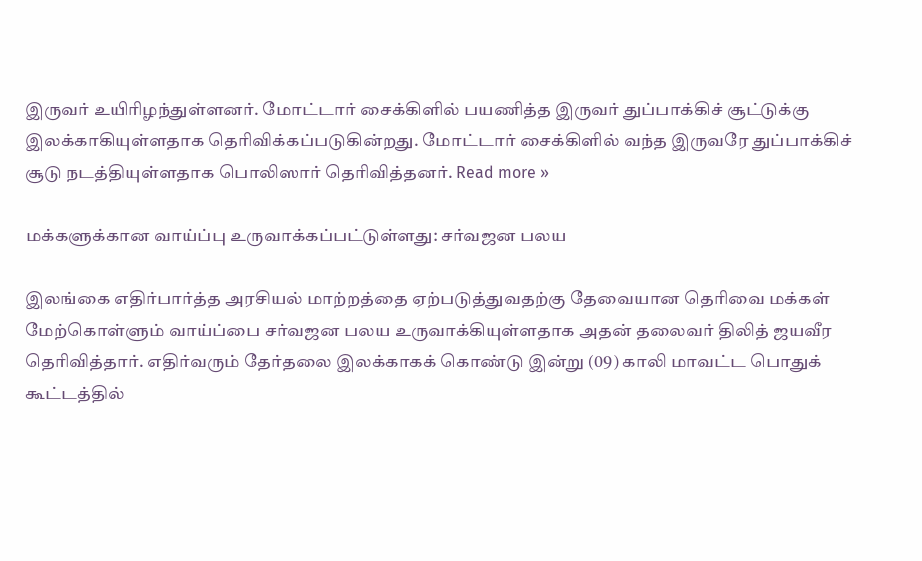இருவர் உயிரிழந்துள்ளனர். மோட்டார் சைக்கிளில் பயணித்த இருவர் துப்பாக்கிச் சூட்டுக்கு இலக்காகியுள்ளதாக தெரிவிக்கப்படுகின்றது. மோட்டார் சைக்கிளில் வந்த இருவரே துப்பாக்கிச் சூடு நடத்தியுள்ளதாக பொலிஸார் தெரிவித்தனர். Read more »

மக்களுக்கான வாய்ப்பு உருவாக்கப்பட்டுள்ளது: சர்வஜன பலய

இலங்கை எதிர்பார்த்த அரசியல் மாற்றத்தை ஏற்படுத்துவதற்கு தேவையான தெரிவை மக்கள் மேற்கொள்ளும் வாய்ப்பை சர்வஜன பலய உருவாக்கியுள்ளதாக அதன் தலைவர் திலித் ஜயவீர தெரிவித்தார். எதிர்வரும் தேர்தலை இலக்காகக் கொண்டு இன்று (09) காலி மாவட்ட பொதுக் கூட்டத்தில்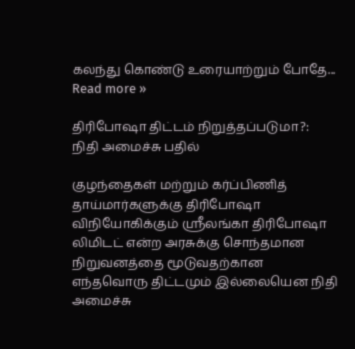கலந்து கொண்டு உரையாற்றும் போதே... Read more »

திரிபோஷா திட்டம் நிறுத்தப்படுமா?: நிதி அமைச்சு பதில்

குழந்தைகள் மற்றும் கர்ப்பிணித் தாய்மார்களுக்கு திரிபோஷா விநியோகிக்கும் ஸ்ரீலங்கா திரிபோஷா லிமிடட் என்ற அரசுக்கு சொந்தமான நிறுவனத்தை மூடுவதற்கான எந்தவொரு திட்டமும் இல்லையென நிதி அமைச்சு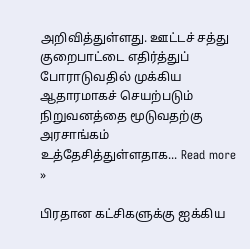அறிவித்துள்ளது. ஊட்டச் சத்து குறைபாட்டை எதிர்த்துப் போராடுவதில் முக்கிய ஆதாரமாகச் செயற்படும் நிறுவனத்தை மூடுவதற்கு அரசாங்கம் உத்தேசித்துள்ளதாக... Read more »

பிரதான கட்சிகளுக்கு ஐக்கிய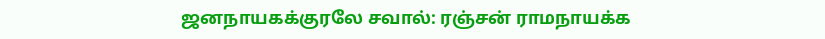ஜனநாயகக்குரலே சவால்: ரஞ்சன் ராமநாயக்க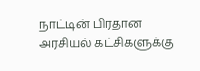நாட்டின் பிரதான அரசியல் கட்சிகளுக்கு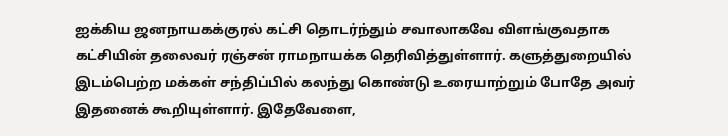ஐக்கிய ஜனநாயகக்குரல் கட்சி தொடர்ந்தும் சவாலாகவே விளங்குவதாக கட்சியின் தலைவர் ரஞ்சன் ராமநாயக்க தெரிவித்துள்ளார். களுத்துறையில் இடம்பெற்ற மக்கள் சந்திப்பில் கலந்து கொண்டு உரையாற்றும் போதே அவர் இதனைக் கூறியுள்ளார். இதேவேளை,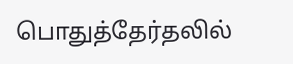பொதுத்தேர்தலில்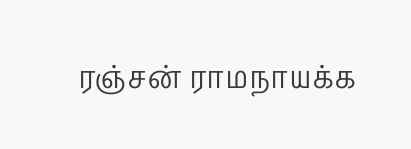ரஞ்சன் ராமநாயக்க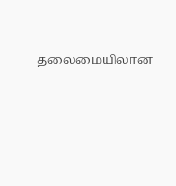தலைமையிலான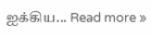ஐக்கிய... Read more »